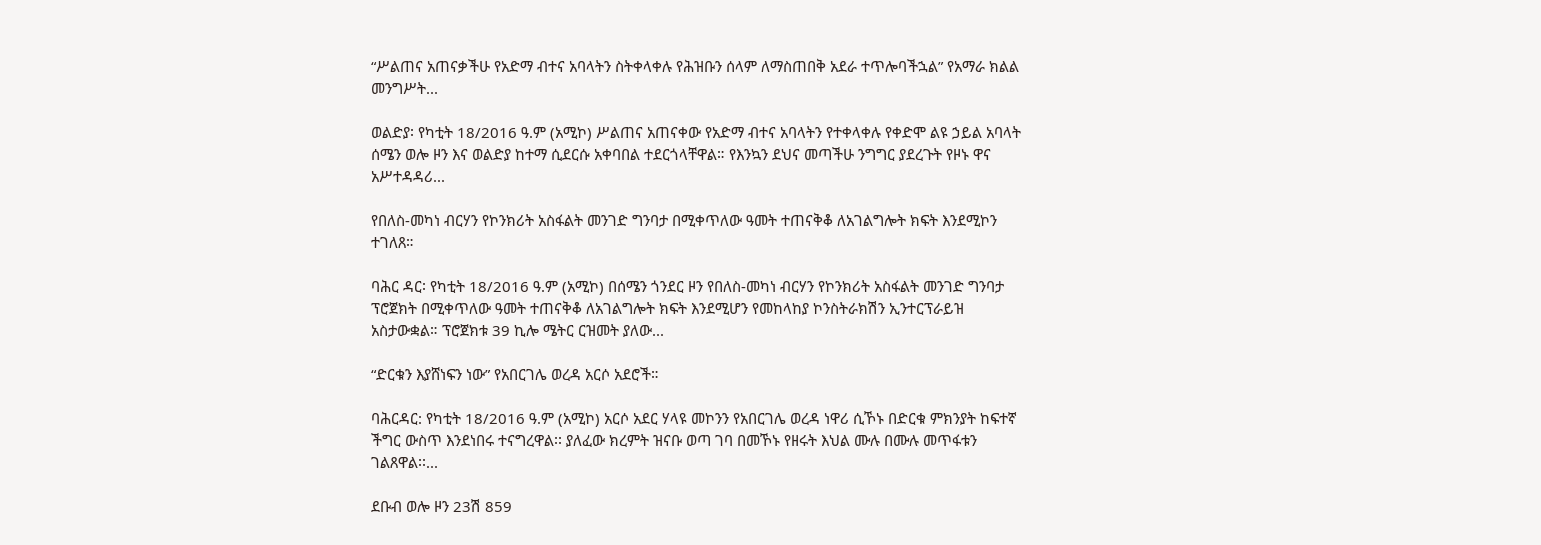“ሥልጠና አጠናቃችሁ የአድማ ብተና አባላትን ስትቀላቀሉ የሕዝቡን ሰላም ለማስጠበቅ አደራ ተጥሎባችኋል” የአማራ ክልል መንግሥት...

ወልድያ፡ የካቲት 18/2016 ዓ.ም (አሚኮ) ሥልጠና አጠናቀው የአድማ ብተና አባላትን የተቀላቀሉ የቀድሞ ልዩ ኃይል አባላት ሰሜን ወሎ ዞን እና ወልድያ ከተማ ሲደርሱ አቀባበል ተደርጎላቸዋል። የእንኳን ደህና መጣችሁ ንግግር ያደረጉት የዞኑ ዋና አሥተዳዳሪ...

የበለስ-መካነ ብርሃን የኮንክሪት አስፋልት መንገድ ግንባታ በሚቀጥለው ዓመት ተጠናቅቆ ለአገልግሎት ክፍት እንደሚኮን ተገለጸ።

ባሕር ዳር፡ የካቲት 18/2016 ዓ.ም (አሚኮ) በሰሜን ጎንደር ዞን የበለስ-መካነ ብርሃን የኮንክሪት አስፋልት መንገድ ግንባታ ፕሮጀክት በሚቀጥለው ዓመት ተጠናቅቆ ለአገልግሎት ክፍት እንደሚሆን የመከላከያ ኮንስትራክሽን ኢንተርፕራይዝ አስታውቋል። ፕሮጀክቱ 39 ኪሎ ሜትር ርዝመት ያለው...

“ድርቁን እያሸነፍን ነው” የአበርገሌ ወረዳ አርሶ አደሮች።

ባሕርዳር: የካቲት 18/2016 ዓ.ም (አሚኮ) አርሶ አደር ሃላዩ መኮንን የአበርገሌ ወረዳ ነዋሪ ሲኾኑ በድርቁ ምክንያት ከፍተኛ ችግር ውስጥ እንደነበሩ ተናግረዋል፡፡ ያለፈው ክረምት ዝናቡ ወጣ ገባ በመኾኑ የዘሩት እህል ሙሉ በሙሉ መጥፋቱን ገልጸዋል፡፡...

ደቡብ ወሎ ዞን 23ሽ 859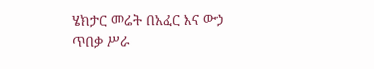ሄክታር መሬት በአፈር እና ውኃ ጥበቃ ሥራ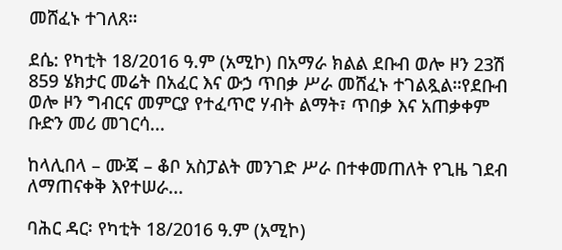መሸፈኑ ተገለጸ።

ደሴ: የካቲት 18/2016 ዓ.ም (አሚኮ) በአማራ ክልል ደቡብ ወሎ ዞን 23ሽ 859 ሄክታር መሬት በአፈር እና ውኃ ጥበቃ ሥራ መሸፈኑ ተገልጿል።የደቡብ ወሎ ዞን ግብርና መምርያ የተፈጥሮ ሃብት ልማት፣ ጥበቃ እና አጠቃቀም ቡድን መሪ መገርሳ...

ከላሊበላ – ሙጃ – ቆቦ አስፓልት መንገድ ሥራ በተቀመጠለት የጊዜ ገደብ ለማጠናቀቅ እየተሠራ...

ባሕር ዳር፡ የካቲት 18/2016 ዓ.ም (አሚኮ)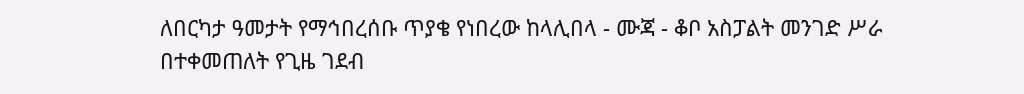ለበርካታ ዓመታት የማኅበረሰቡ ጥያቄ የነበረው ከላሊበላ - ሙጃ - ቆቦ አስፓልት መንገድ ሥራ በተቀመጠለት የጊዜ ገደብ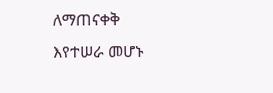ለማጠናቀቅ እየተሠራ መሆኑ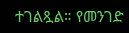ተገልጿል። የመንገድ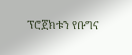ፕሮጀክቱን የቡግና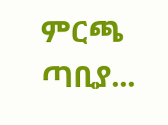ምርጫ ጣቢያ...